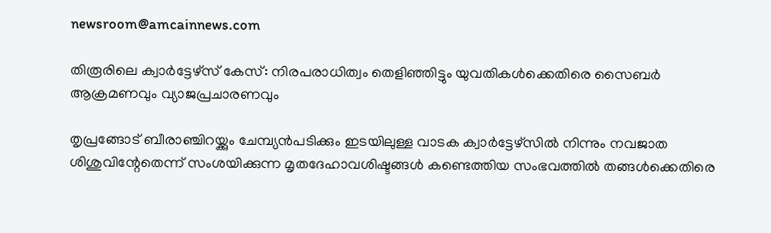newsroom@amcainnews.com

തിരൂരിലെ ക്വാർട്ടേഴ്‌സ് കേസ്: നിരപരാധിത്വം തെളിഞ്ഞിട്ടും യുവതികൾക്കെതിരെ സൈബർ ആക്രമണവും വ്യാജപ്രചാരണവും

തൃപ്രങ്ങോട് ബീരാഞ്ചിറയ്ക്കും ചേമ്പ്യൻപടിക്കും ഇടയിലുള്ള വാടക ക്വാർട്ടേഴ്‌സിൽ നിന്നും നവജാത ശിശുവിന്റേതെന്ന് സംശയിക്കുന്ന മൃതദേഹാവശിഷ്ടങ്ങൾ കണ്ടെത്തിയ സംഭവത്തിൽ തങ്ങൾക്കെതിരെ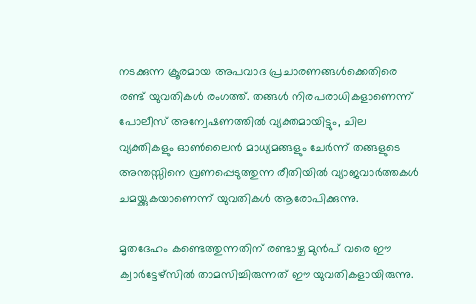നടക്കുന്ന ക്രൂരമായ അപവാദ പ്രചാരണങ്ങൾക്കെതിരെ രണ്ട് യുവതികൾ രംഗത്ത്. തങ്ങൾ നിരപരാധികളാണെന്ന് പോലീസ് അന്വേഷണത്തിൽ വ്യക്തമായിട്ടും, ചില വ്യക്തികളും ഓൺലൈൻ മാധ്യമങ്ങളും ചേർന്ന് തങ്ങളുടെ അന്തസ്സിനെ വ്രണപ്പെടുത്തുന്ന രീതിയിൽ വ്യാജവാർത്തകൾ ചമയ്ക്കുകയാണെന്ന് യുവതികൾ ആരോപിക്കുന്നു.

മൃതദേഹം കണ്ടെത്തുന്നതിന് രണ്ടാഴ്ച മുൻപ് വരെ ഈ ക്വാർട്ടേഴ്‌സിൽ താമസിച്ചിരുന്നത് ഈ യുവതികളായിരുന്നു.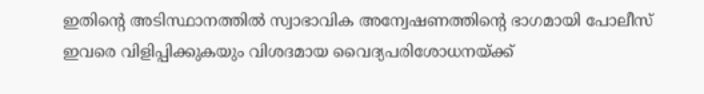ഇതിന്റെ അടിസ്ഥാനത്തിൽ സ്വാഭാവിക അന്വേഷണത്തിന്റെ ഭാഗമായി പോലീസ് ഇവരെ വിളിപ്പിക്കുകയും വിശദമായ വൈദ്യപരിശോധനയ്ക്ക്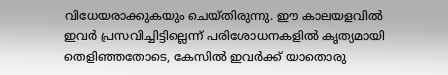വിധേയരാക്കുകയും ചെയ്തിരുന്നു. ഈ കാലയളവിൽ ഇവർ പ്രസവിച്ചിട്ടില്ലെന്ന് പരിശോധനകളിൽ കൃത്യമായി തെളിഞ്ഞതോടെ, കേസിൽ ഇവർക്ക് യാതൊരു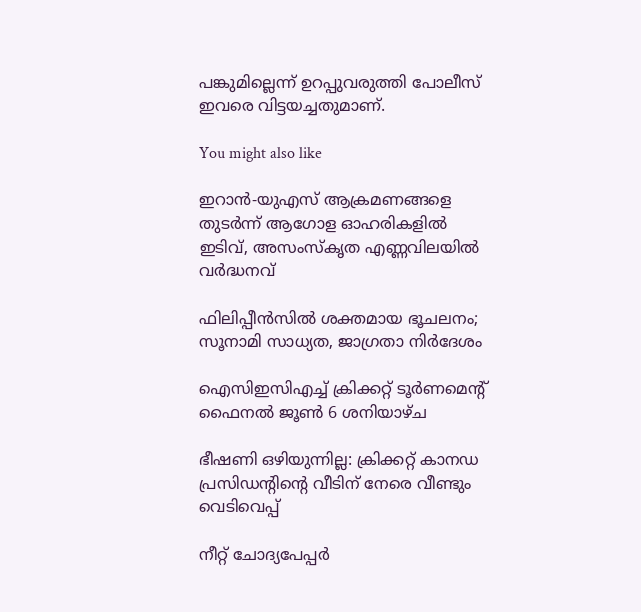പങ്കുമില്ലെന്ന് ഉറപ്പുവരുത്തി പോലീസ് ഇവരെ വിട്ടയച്ചതുമാണ്.

You might also like

ഇറാൻ-യുഎസ് ആക്രമണങ്ങളെ തുടർന്ന് ആഗോള ഓഹരികളിൽ ഇടിവ്, അസംസ്കൃത എണ്ണവിലയിൽ വർദ്ധനവ്

ഫിലിപ്പീൻസിൽ ശക്തമായ ഭൂചലനം; സൂനാമി സാധ്യത, ജാഗ്രതാ നിർദേശം

ഐസിഇസിഎച്ച് ക്രിക്കറ്റ് ടൂർണമെൻ്റ് ഫൈനൽ ജൂൺ 6 ശനിയാഴ്ച

ഭീഷണി ഒഴിയുന്നില്ല: ക്രിക്കറ്റ് കാനഡ പ്രസിഡൻ്റിന്‍റെ വീടിന് നേരെ വീണ്ടും വെടിവെപ്പ്

നീറ്റ് ചോദ്യപേപ്പർ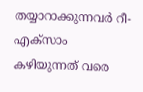തയ്യാറാക്കുന്നവർ റീ-എക്സാം കഴിയുന്നത് വരെ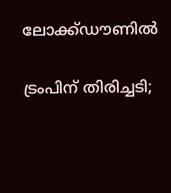ലോക്ക്ഡൗണിൽ

ട്രംപിന് തിരിച്ചടി;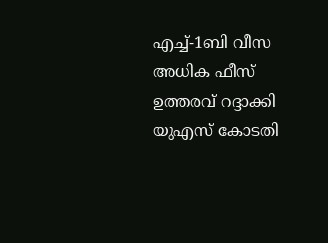എച്ച്-1ബി വീസ അധിക ഫീസ് ഉത്തരവ് റദ്ദാക്കി യുഎസ് കോടതി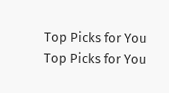Top Picks for You
Top Picks for You